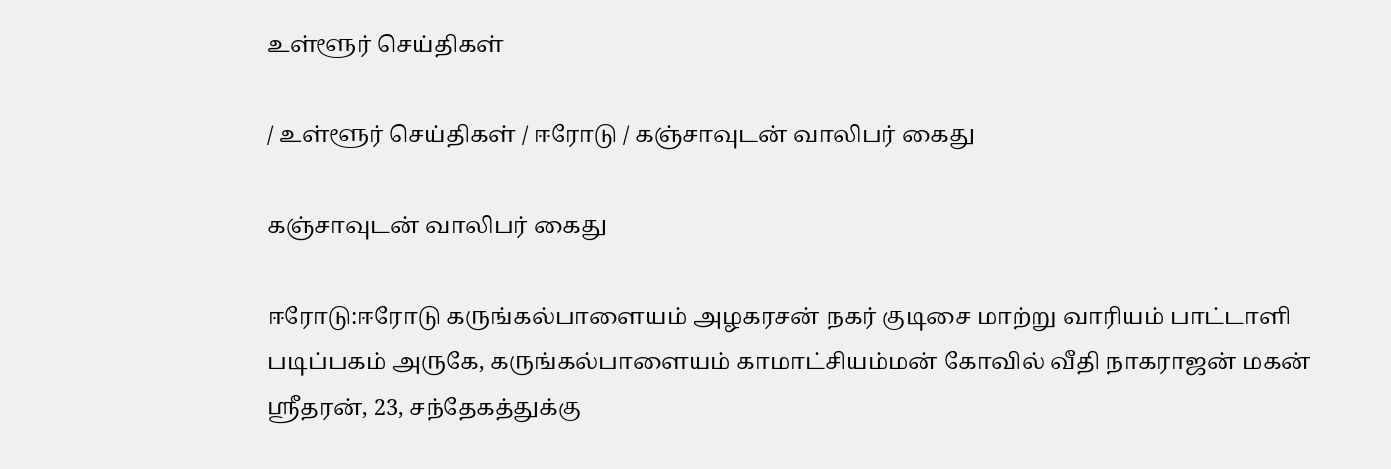உள்ளூர் செய்திகள்

/ உள்ளூர் செய்திகள் / ஈரோடு / கஞ்சாவுடன் வாலிபர் கைது

கஞ்சாவுடன் வாலிபர் கைது

ஈரோடு:ஈரோடு கருங்கல்பாளையம் அழகரசன் நகர் குடிசை மாற்று வாரியம் பாட்டாளி படிப்பகம் அருகே, கருங்கல்பாளையம் காமாட்சியம்மன் கோவில் வீதி நாகராஜன் மகன் ஸ்ரீதரன், 23, சந்தேகத்துக்கு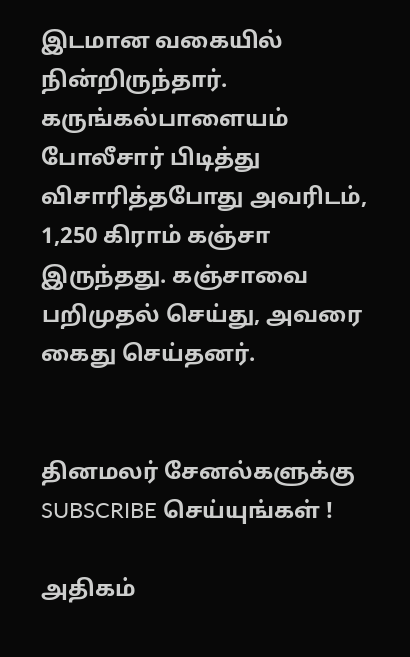இடமான வகையில் நின்றிருந்தார். கருங்கல்பாளையம் போலீசார் பிடித்து விசாரித்தபோது அவரிடம், 1,250 கிராம் கஞ்சா இருந்தது. கஞ்சாவை பறிமுதல் செய்து, அவரை கைது செய்தனர்.


தினமலர் சேனல்களுக்கு SUBSCRIBE செய்யுங்கள் !

அதிகம்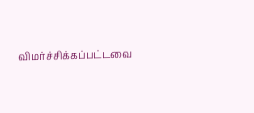விமர்ச்சிக்கப்பட்டவை